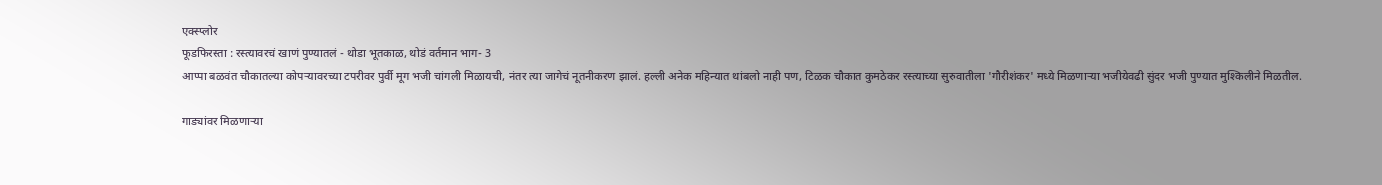एक्स्प्लोर
फूडफिरस्ता : रस्त्यावरचं खाणं पुण्यातलं - थोडा भूतकाळ, थोडं वर्तमान भाग- 3
आप्पा बळवंत चौकातल्या कोपऱ्यावरच्या टपरीवर पुर्वी मूग भजी चांगली मिळायची, नंतर त्या जागेचं नूतनीकरण झालं. हल्ली अनेक महिन्यात थांबलो नाही पण, टिळक चौकात कुमठेकर रस्त्याच्या सुरुवातीला 'गौरीशंकर' मध्ये मिळणाऱ्या भजीयेवढी सुंदर भजी पुण्यात मुश्किलीने मिळतील.

गाड्यांवर मिळणाऱ्या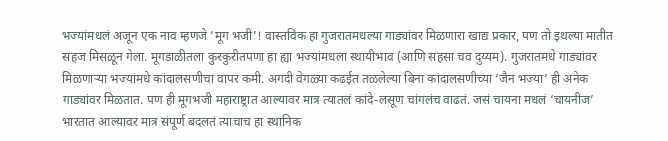भज्यांमधलं अजून एक नाव म्हणजे ‘मूग भजी’! वास्तविक हा गुजरातमधल्या गाड्यांवर मिळणारा खाद्य प्रकार, पण तो इथल्या मातीत सहज मिसळून गेला. मूगडाळीतला कुरकुरीतपणा हा ह्या भज्यांमधला स्थायीभाव (आणि सहसा चव दुय्यम). गुजरातमधे गाड्यांवर मिळणाऱ्या भज्यांमधे कांदालसणीचा वापर कमी. अगदी वेगळ्या कढईत तळलेल्या बिना कांदालसणीच्या ‘जैन भज्या’ ही अनेक गाड्यांवर मिळतात. पण ही मूगभजी महाराष्ट्रात आल्यावर मात्र त्यातलं कांदे-लसूण चांगलंच वाढतं. जसं चायना मधलं ‘चायनीज’ भारतात आल्यावर मात्र संपूर्ण बदलतं त्याचाच हा स्थानिक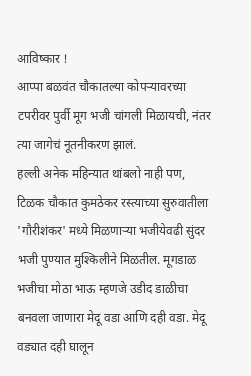आविष्कार !
आप्पा बळवंत चौकातल्या कोपऱ्यावरच्या टपरीवर पुर्वी मूग भजी चांगली मिळायची, नंतर त्या जागेचं नूतनीकरण झालं.
हल्ली अनेक महिन्यात थांबलो नाही पण, टिळक चौकात कुमठेकर रस्त्याच्या सुरुवातीला 'गौरीशंकर' मध्ये मिळणाऱ्या भजीयेवढी सुंदर भजी पुण्यात मुश्किलीने मिळतील. मूगडाळ भजीचा मोठा भाऊ म्हणजे उडीद डाळीचा बनवला जाणारा मेदू वडा आणि दही वडा. मेदू वड्यात दही घालून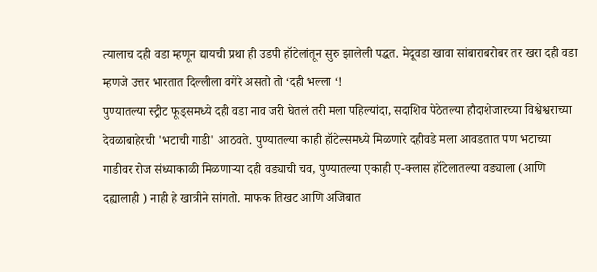त्यालाच दही वडा म्हणून द्यायची प्रथा ही उडपी हॉटेलांतून सुरु झालेली पद्धत. मेदूवडा खावा सांबाराबरोबर तर खरा दही वडा म्हणजे उत्तर भारतात दिल्लीला वगेरे असतो तो ‘दही भल्ला ‘!
पुण्यातल्या स्ट्रीट फूड्समध्ये दही वडा नाव जरी घेतलं तरी मला पहिल्यांदा, सदाशिव पेठेतल्या हौदाशेजारच्या विश्वेश्वराच्या देवळाबाहेरची 'भटाची गाडी' आठवते. पुण्यातल्या काही हॉटेल्समध्ये मिळणारे दहीवडे मला आवडतात पण भटाच्या गाडीवर रोज संध्याकाळी मिळणाऱ्या दही वड्याची चव, पुण्यातल्या एकाही ए-क्लास हॉटेलातल्या वड्याला (आणि दह्यालाही ) नाही हे खात्रीने सांगतो. माफक तिखट आणि अजिबात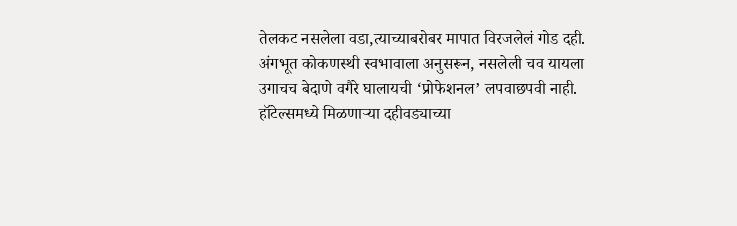तेलकट नसलेला वडा,त्याच्याबरोबर मापात विरजलेलं गोड दही. अंगभूत कोकणस्थी स्वभावाला अनुसरून, नसलेली चव यायला उगाचच बेदाणे वगैरे घालायची ‘प्रोफेशनल’ लपवाछपवी नाही. हॉटेल्समध्ये मिळणाऱ्या दहीवड्याच्या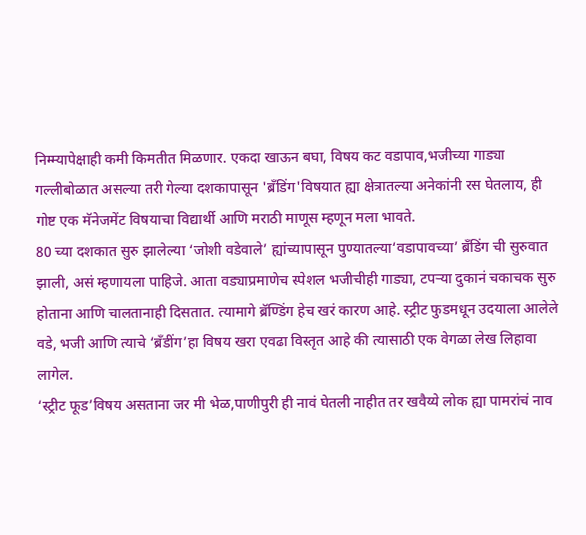निम्म्यापेक्षाही कमी किमतीत मिळणार. एकदा खाऊन बघा, विषय कट वडापाव,भजीच्या गाड्या गल्लीबोळात असल्या तरी गेल्या दशकापासून 'ब्रॅंडिंग'विषयात ह्या क्षेत्रातल्या अनेकांनी रस घेतलाय, ही गोष्ट एक मॅनेजमेंट विषयाचा विद्यार्थी आणि मराठी माणूस म्हणून मला भावते.
80 च्या दशकात सुरु झालेल्या ‘जोशी वडेवाले’ ह्यांच्यापासून पुण्यातल्या‘वडापावच्या’ ब्रॅंडिंग ची सुरुवात झाली, असं म्हणायला पाहिजे. आता वड्याप्रमाणेच स्पेशल भजीचीही गाड्या, टपऱ्या दुकानं चकाचक सुरु होताना आणि चालतानाही दिसतात. त्यामागे ब्रॅण्डिंग हेच खरं कारण आहे. स्ट्रीट फुडमधून उदयाला आलेले वडे, भजी आणि त्याचे ‘ब्रॅंडींग’हा विषय खरा एवढा विस्तृत आहे की त्यासाठी एक वेगळा लेख लिहावा लागेल.
‘स्ट्रीट फूड’विषय असताना जर मी भेळ,पाणीपुरी ही नावं घेतली नाहीत तर खवैय्ये लोक ह्या पामरांचं नाव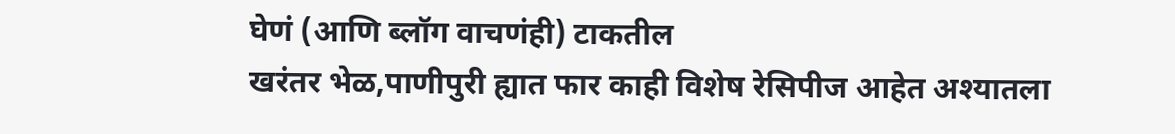घेणं (आणि ब्लॉग वाचणंही) टाकतील
खरंतर भेळ,पाणीपुरी ह्यात फार काही विशेष रेसिपीज आहेत अश्यातला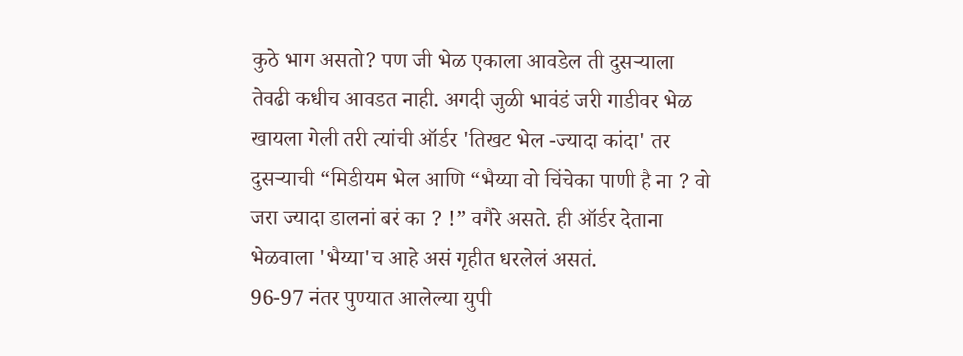कुठे भाग असतो? पण जी भेळ एकाला आवडेल ती दुसऱ्याला तेवढी कधीच आवडत नाही. अगदी जुळी भावंडं जरी गाडीवर भेळ खायला गेली तरी त्यांची ऑर्डर 'तिखट भेल -ज्यादा कांदा' तर दुसऱ्याची “मिडीयम भेल आणि “भैय्या वो चिंचेका पाणी है ना ? वो जरा ज्यादा डालनां बरं का ? !” वगैरे असते. ही ऑर्डर देताना भेळवाला 'भैय्या'च आहे असं गृहीत धरलेलं असतं.
96-97 नंतर पुण्यात आलेल्या युपी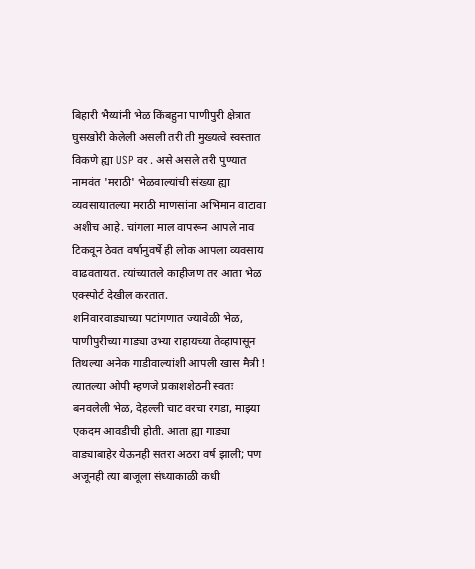बिहारी भैय्यांनी भेळ किंबहुना पाणीपुरी क्षेत्रात घुसखोरी केलेली असली तरी ती मुख्यत्वे स्वस्तात विकणे ह्या USP वर . असे असले तरी पुण्यात नामवंत 'मराठी' भेळवाल्यांची संख्या ह्या व्यवसायातल्या मराठी माणसांना अभिमान वाटावा अशीच आहे. चांगला माल वापरून आपले नाव टिकवून ठेवत वर्षानुवर्षे ही लोक आपला व्यवसाय वाढवतायत. त्यांच्यातले काहीजण तर आता भेळ एक्स्पोर्ट देखील करतात.
शनिवारवाड्याच्या पटांगणात ज्यावेळी भेळ, पाणीपुरीच्या गाड्या उभ्या राहायच्या तेव्हापासून तिथल्या अनेक गाडीवाल्यांशी आपली खास मैत्री ! त्यातल्या ओपी म्हणजे प्रकाशशेठनी स्वतः बनवलेली भेळ, देहल्ली चाट वरचा रगडा, माझ्या एकदम आवडीची होती. आता ह्या गाड्या वाड्याबाहेर येऊनही सतरा अठरा वर्ष झाली; पण अजूनही त्या बाजूला संध्याकाळी कधी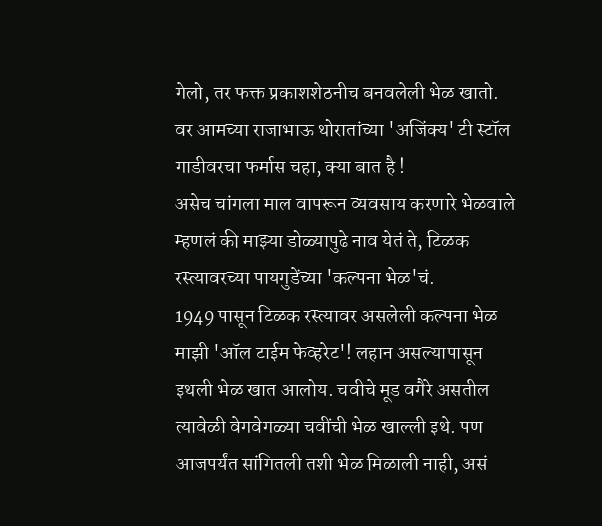गेलो, तर फक्त प्रकाशशेठनीच बनवलेली भेळ खातो. वर आमच्या राजाभाऊ थोरातांच्या 'अजिंक्य' टी स्टॉल गाडीवरचा फर्मास चहा, क्या बात है !
असेच चांगला माल वापरून व्यवसाय करणारे भेळवाले म्हणलं की माझ्या डोळ्यापुढे नाव येतं ते, टिळक रस्त्यावरच्या पायगुडेंच्या 'कल्पना भेळ'चं.
1949 पासून टिळक रस्त्यावर असलेली कल्पना भेळ माझी 'ऑल टाईम फेव्हरेट'! लहान असल्यापासून इथली भेळ खात आलोय. चवीचे मूड वगैरे असतील त्यावेळी वेगवेगळ्या चवींची भेळ खाल्ली इथे. पण आजपर्यंत सांगितली तशी भेळ मिळाली नाही, असं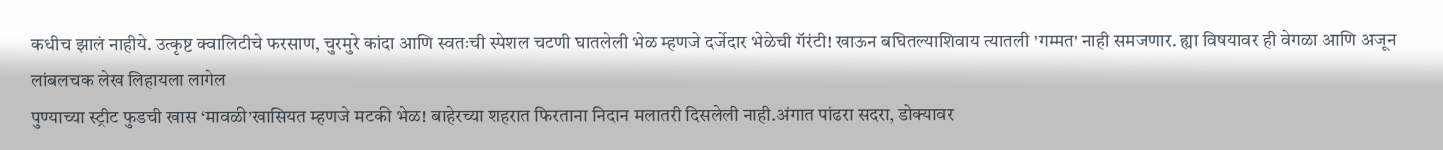कधीच झालं नाहीये. उत्कृष्ट क्वालिटीचे फरसाण, चुरमुरे कांदा आणि स्वतःची स्पेशल चटणी घातलेली भेळ म्हणजे दर्जेदार भेळेची गॅरंटी! खाऊन बघितल्याशिवाय त्यातली 'गम्मत' नाही समजणार. ह्या विषयावर ही वेगळा आणि अजून लांबलचक लेख लिहायला लागेल
पुण्याच्या स्ट्रीट फुडची खास ‘मावळी’खासियत म्हणजे मटकी भेळ! बाहेरच्या शहरात फिरताना निदान मलातरी दिसलेली नाही.अंगात पांढरा सदरा, डोक्यावर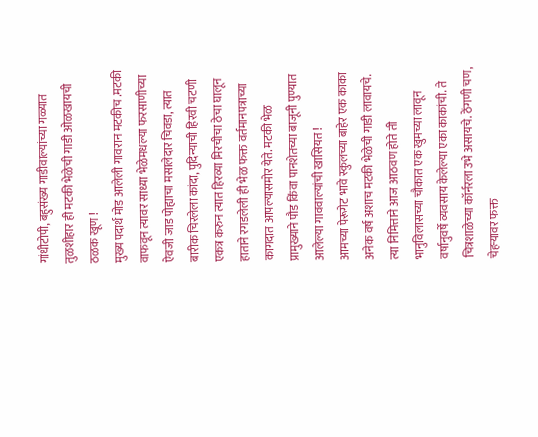गांधीटोपी, बहुसंख्य गाडीवाल्यांच्या गळ्यात तुळशीहार ही मटकी भेळेची गाडी ओळखायची ठळक खूण !
मुख्य पदार्थ मोड आलेली गावरान मटकीच .मटकी वाफवून त्यावर साध्या भेळेमधल्या फरसाणीच्या ऐवजी जाड पोह्याचा मसालेदार चिवडा, त्यात बारीक चिरलेला कांदा, पुदिन्याची हिरवी चटणी एकत्र करुन त्यात हिरव्या मिरचीचा ठेचा घालून हाताने रगडलेली ही भेळ फक्त वर्तमानपत्राच्या कागदात आपल्यासमोर येते. मटकी भेळ प्रामुख्याने पौड किंवा पानशेतच्या बाजूनी पुण्यात आलेल्या गाववाल्यांची खासियत !
आमच्या पेरूगेट भावे स्कुलच्या बाहेर एक काका अनेक वर्ष अशाच मटकी भेळेची गाडी लावायचे. त्या निमित्ताने आज आठवण होते ती भानुविलासच्या चौकात एक खुमच्या लावून वर्षानुवर्षे व्यवसाय केलेल्या एका काकांची. ते चित्रशाळेच्या कॉर्नरला उभे असायचे. ठेंगणी चण, चेहऱ्यावर फक्त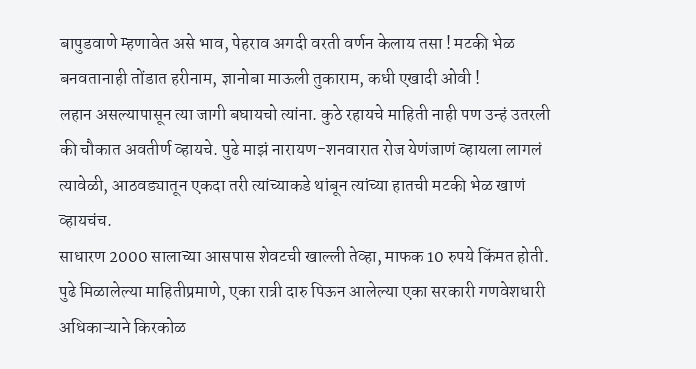बापुडवाणे म्हणावेत असे भाव, पेहराव अगदी वरती वर्णन केलाय तसा ! मटकी भेळ बनवतानाही तोंडात हरीनाम, ज्ञानोबा माऊली तुकाराम, कधी एखादी ओवी !
लहान असल्यापासून त्या जागी बघायचो त्यांना. कुठे रहायचे माहिती नाही पण उन्हं उतरली की चौकात अवतीर्ण व्हायचे. पुढे माझं नारायण-शनवारात रोज येणंजाणं व्हायला लागलं त्यावेळी, आठवड्यातून एकदा तरी त्यांच्याकडे थांबून त्यांच्या हातची मटकी भेळ खाणं व्हायचंच.
साधारण 2000 सालाच्या आसपास शेवटची खाल्ली तेव्हा, माफक 10 रुपये किंमत होती. पुढे मिळालेल्या माहितीप्रमाणे, एका रात्री दारु पिऊन आलेल्या एका सरकारी गणवेशधारी अधिकाऱ्याने किरकोळ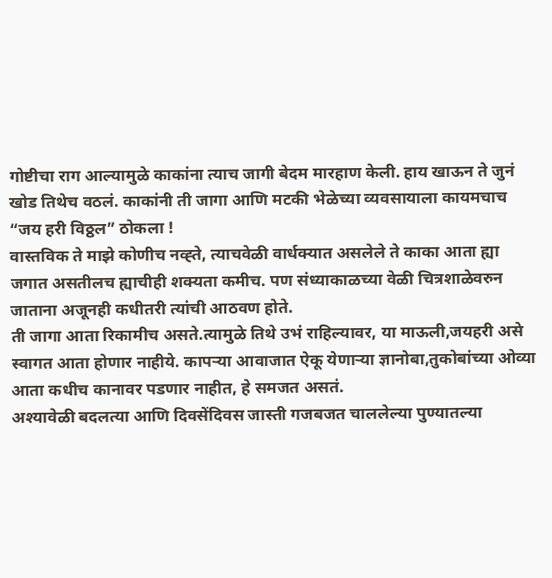गोष्टीचा राग आल्यामुळे काकांना त्याच जागी बेदम मारहाण केली. हाय खाऊन ते जुनं खोड तिथेच वठलं. काकांनी ती जागा आणि मटकी भेळेच्या व्यवसायाला कायमचाच “जय हरी विठ्ठल” ठोकला !
वास्तविक ते माझे कोणीच नव्ह्ते, त्याचवेळी वार्धक्यात असलेले ते काका आता ह्या जगात असतीलच ह्याचीही शक्यता कमीच. पण संध्याकाळच्या वेळी चित्रशाळेवरुन जाताना अजूनही कधीतरी त्यांची आठवण होते.
ती जागा आता रिकामीच असते.त्यामुळे तिथे उभं राहिल्यावर, या माऊली,जयहरी असे स्वागत आता होणार नाहीये. कापऱ्या आवाजात ऐकू येणाऱ्या ज्ञानोबा,तुकोबांच्या ओव्या आता कधीच कानावर पडणार नाहीत, हे समजत असतं.
अश्यावेळी बदलत्या आणि दिवसेंदिवस जास्ती गजबजत चाललेल्या पुण्यातल्या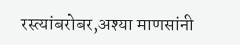रस्त्यांबरोबर,अश्या माणसांनी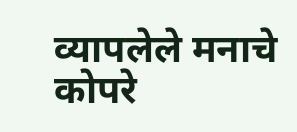व्यापलेले मनाचे कोपरे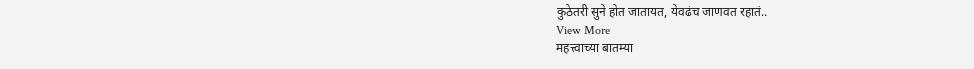कुठेतरी सुने होत जातायत, येवढंच जाणवत रहातं..
View More
महत्त्वाच्या बातम्या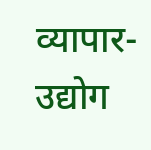व्यापार-उद्योग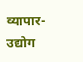व्यापार-उद्योग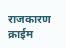राजकारण
क्राईम